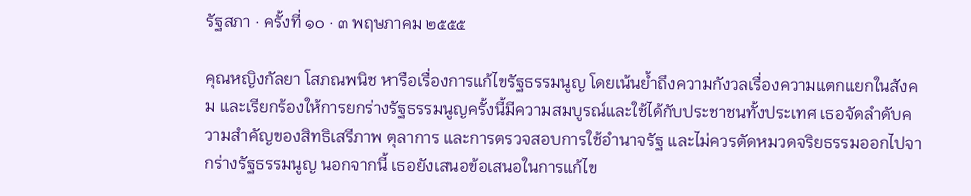รัฐสภา · ครั้งที่ ๑๐ · ๓ พฤษภาคม ๒๕๕๕

คุณหญิงกัลยา โสภณพนิช หารือเรื่องการแก้ไขรัฐธรรมนูญ โดยเน้นย้ำถึงความกังวลเรื่องความแตกแยกในสังคม และเรียกร้องให้การยกร่างรัฐธรรมนูญครั้งนี้มีความสมบูรณ์และใช้ได้กับประชาชนทั้งประเทศ เธอจัดลำดับความสำคัญของสิทธิเสรีภาพ ตุลาการ และการตรวจสอบการใช้อำนาจรัฐ และไม่ควรตัดหมวดจริยธรรมออกไปจากร่างรัฐธรรมนูญ นอกจากนี้ เธอยังเสนอข้อเสนอในการแก้ไข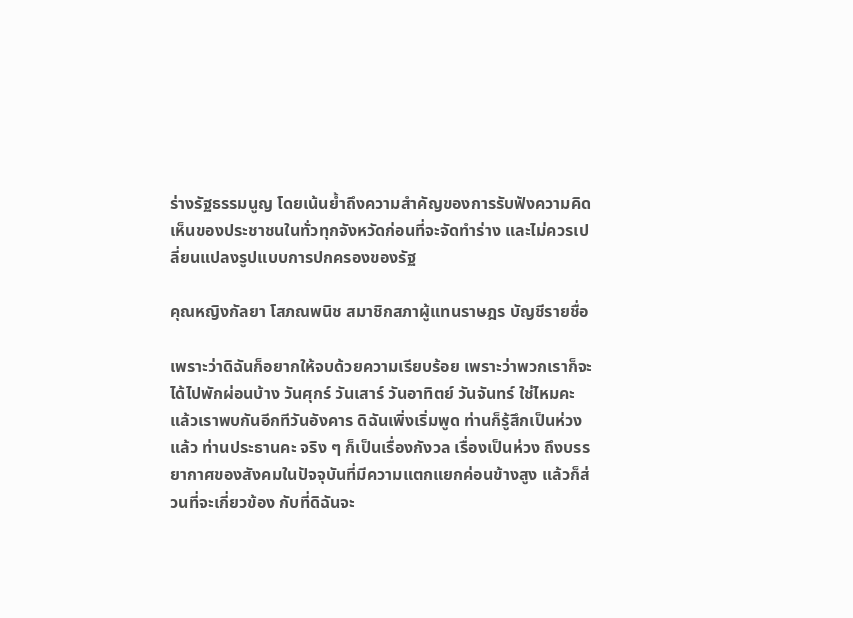ร่างรัฐธรรมนูญ โดยเน้นย้ำถึงความสำคัญของการรับฟังความคิดเห็นของประชาชนในทั่วทุกจังหวัดก่อนที่จะจัดทำร่าง และไม่ควรเปลี่ยนแปลงรูปแบบการปกครองของรัฐ

คุณหญิงกัลยา โสภณพนิช สมาชิกสภาผู้แทนราษฎร บัญชีรายชื่อ

เพราะว่าดิฉันก็อยากให้จบด้วยความเรียบร้อย เพราะว่าพวกเราก็จะได้ไปพักผ่อนบ้าง วันศุกร์ วันเสาร์ วันอาทิตย์ วันจันทร์ ใช่ไหมคะ แล้วเราพบกันอีกทีวันอังคาร ดิฉันเพิ่งเริ่มพูด ท่านก็รู้สึกเป็นห่วงแล้ว ท่านประธานคะ จริง ๆ ก็เป็นเรื่องกังวล เรื่องเป็นห่วง ถึงบรรยากาศของสังคมในปัจจุบันที่มีความแตกแยกค่อนข้างสูง แล้วก็ส่วนที่จะเกี่ยวข้อง กับที่ดิฉันจะ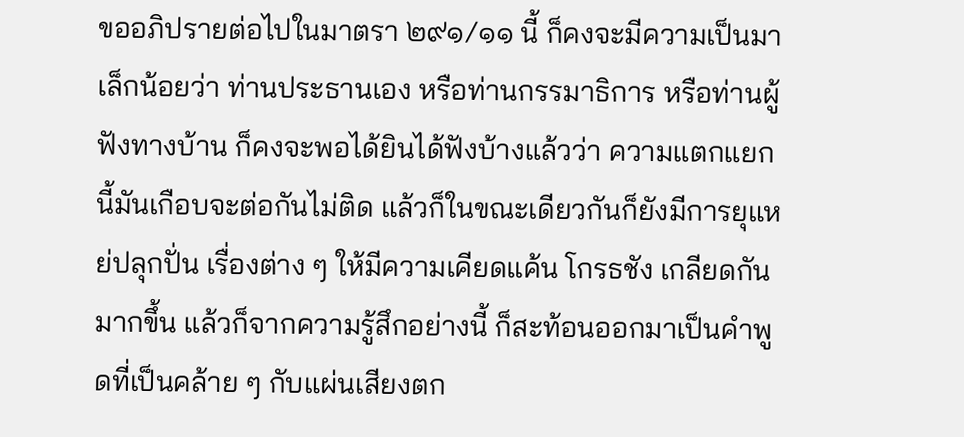ขออภิปรายต่อไปในมาตรา ๒๙๑/๑๑ นี้ ก็คงจะมีความเป็นมาเล็กน้อยว่า ท่านประธานเอง หรือท่านกรรมาธิการ หรือท่านผู้ฟังทางบ้าน ก็คงจะพอได้ยินได้ฟังบ้างแล้วว่า ความแตกแยกนี้มันเกือบจะต่อกันไม่ติด แล้วก็ในขณะเดียวกันก็ยังมีการยุแหย่ปลุกปั่น เรื่องต่าง ๆ ให้มีความเคียดแค้น โกรธชัง เกลียดกันมากขึ้น แล้วก็จากความรู้สึกอย่างนี้ ก็สะท้อนออกมาเป็นคำพูดที่เป็นคล้าย ๆ กับแผ่นเสียงตก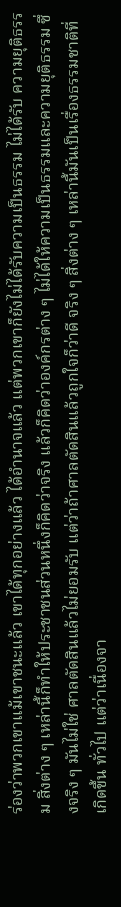ร่องว่าพวกเขาแม้เขาชนะแล้ว เขาได้ทุกอย่างแล้ว ได้อำนาจแล้ว แต่พวกเขาก็ยังไม่ได้รับความเป็นธรรม ไม่ได้รับ ความยุติธรรม สิ่งต่าง ๆ เหล่านี้ก็ทำให้ประชาชนส่วนหนึ่งก็คิดว่าจริง แล้วก็คิดว่าองค์กรต่าง ๆ ไม่ได้ให้ความเป็นธรรมและความยุติธรรม ซึ่งจริง ๆ มันไม่ใช่ ศาลตัดสินแล้วไม่ยอมรับ แต่ว่าถ้าศาลตัดสินแล้วถูกใจก็ว่าดี จริง ๆ สิ่งต่าง ๆ เหล่านี้มันเป็นเรื่องธรรมชาติที่เกิดขึ้น ทั่วไป แต่ว่าเนื่องจา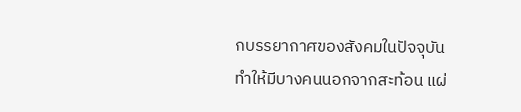กบรรยากาศของสังคมในปัจจุบันทำให้มีบางคนนอกจากสะท้อน แผ่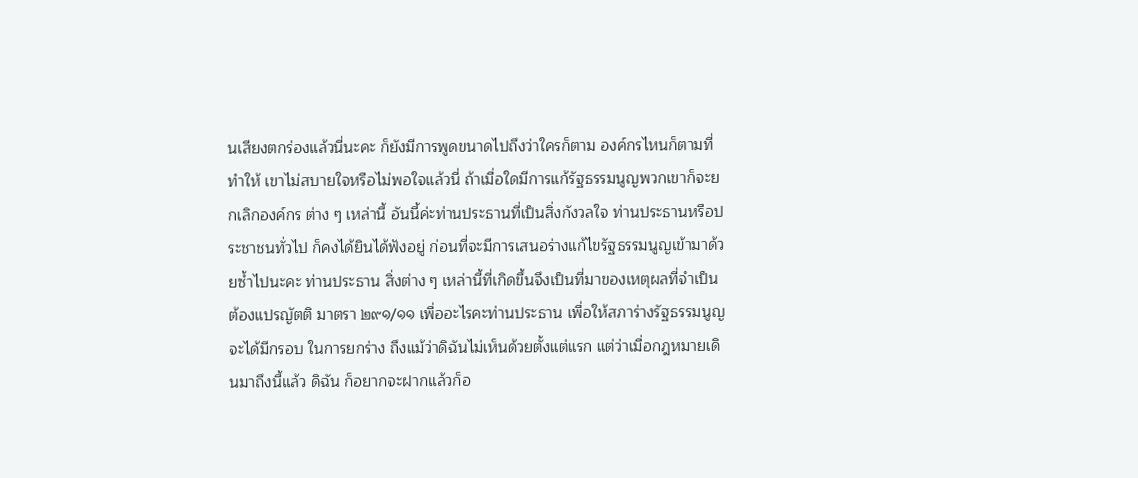นเสียงตกร่องแล้วนี่นะคะ ก็ยังมีการพูดขนาดไปถึงว่าใครก็ตาม องค์กรไหนก็ตามที่ทำให้ เขาไม่สบายใจหรือไม่พอใจแล้วนี่ ถ้าเมื่อใดมีการแก้รัฐธรรมนูญพวกเขาก็จะยกเลิกองค์กร ต่าง ๆ เหล่านี้ อันนี้ค่ะท่านประธานที่เป็นสิ่งกังวลใจ ท่านประธานหรือประชาชนทั่วไป ก็คงได้ยินได้ฟังอยู่ ก่อนที่จะมีการเสนอร่างแก้ไขรัฐธรรมนูญเข้ามาด้วยซ้ำไปนะคะ ท่านประธาน สิ่งต่าง ๆ เหล่านี้ที่เกิดขึ้นจึงเป็นที่มาของเหตุผลที่จำเป็นต้องแปรญัตติ มาตรา ๒๙๑/๑๑ เพื่ออะไรคะท่านประธาน เพื่อให้สภาร่างรัฐธรรมนูญจะได้มีกรอบ ในการยกร่าง ถึงแม้ว่าดิฉันไม่เห็นด้วยตั้งแต่แรก แต่ว่าเมื่อกฎหมายเดินมาถึงนี้แล้ว ดิฉัน ก็อยากจะฝากแล้วก็อ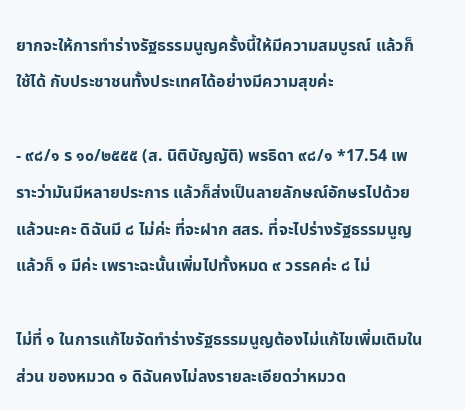ยากจะให้การทำร่างรัฐธรรมนูญครั้งนี้ให้มีความสมบูรณ์ แล้วก็ใช้ได้ กับประชาชนทั้งประเทศได้อย่างมีความสุขค่ะ

- ๙๘/๑ ร ๑๐/๒๕๕๕ (ส. นิติบัญญัติ) พรธิดา ๙๘/๑ *17.54 เพราะว่ามันมีหลายประการ แล้วก็ส่งเป็นลายลักษณ์อักษรไปด้วยแล้วนะคะ ดิฉันมี ๘ ไม่ค่ะ ที่จะฝาก สสร. ที่จะไปร่างรัฐธรรมนูญ แล้วก็ ๑ มีค่ะ เพราะฉะนั้นเพิ่มไปทั้งหมด ๙ วรรคค่ะ ๘ ไม่

ไม่ที่ ๑ ในการแก้ไขจัดทำร่างรัฐธรรมนูญต้องไม่แก้ไขเพิ่มเติมในส่วน ของหมวด ๑ ดิฉันคงไม่ลงรายละเอียดว่าหมวด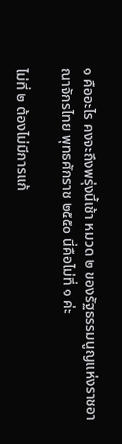๑ คืออะไร คงจะถึงพรุ่งนี้เช้า หมวด ๒ ของรัฐธรรมนูญแห่งราชอาณาจักรไทย พุทธศักราช ๒๕๕๐ นี่คือไม่ที่ ๑ ค่ะ

ไม่ที่ ๒ ต้องไม่มีการแก้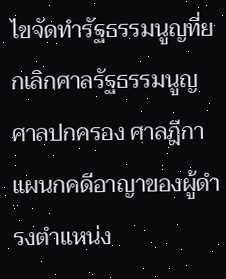ไขจัดทำรัฐธรรมนูญที่ยกเลิกศาลรัฐธรรมนูญ ศาลปกครอง ศาลฎีกาแผนกคดีอาญาของผู้ดำรงตำแหน่ง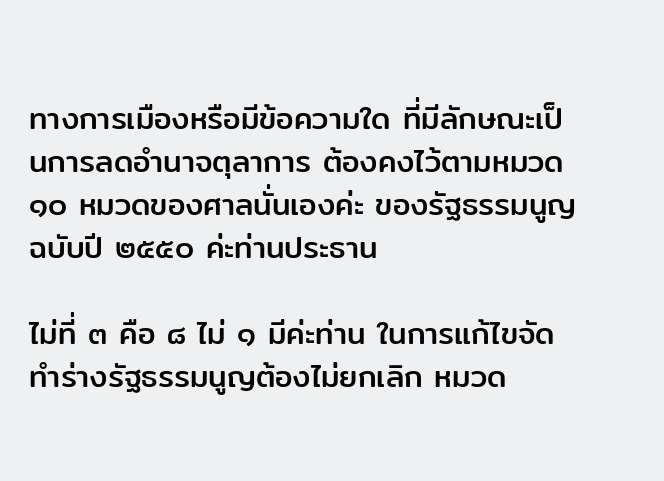ทางการเมืองหรือมีข้อความใด ที่มีลักษณะเป็นการลดอำนาจตุลาการ ต้องคงไว้ตามหมวด ๑๐ หมวดของศาลนั่นเองค่ะ ของรัฐธรรมนูญฉบับปี ๒๕๕๐ ค่ะท่านประธาน

ไม่ที่ ๓ คือ ๘ ไม่ ๑ มีค่ะท่าน ในการแก้ไขจัดทำร่างรัฐธรรมนูญต้องไม่ยกเลิก หมวด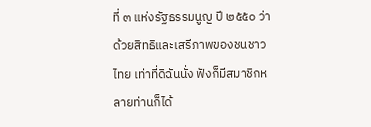ที่ ๓ แห่งรัฐธรรมนูญ ปี ๒๕๕๐ ว่าด้วยสิทธิและเสรีภาพของชนชาวไทย เท่าที่ดิฉันนั่ง ฟังก็มีสมาชิกหลายท่านก็ได้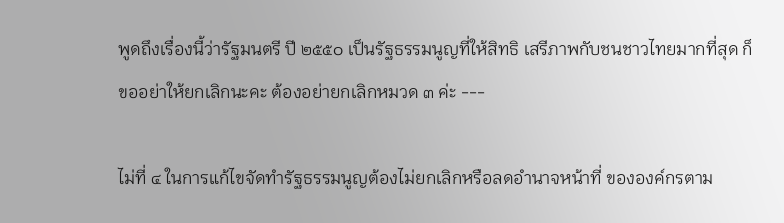พูดถึงเรื่องนี้ว่ารัฐมนตรี ปี ๒๕๕๐ เป็นรัฐธรรมนูญที่ให้สิทธิ เสรีภาพกับชนชาวไทยมากที่สุด ก็ขออย่าให้ยกเลิกนะคะ ต้องอย่ายกเลิกหมวด ๓ ค่ะ ---

ไม่ที่ ๔ ในการแก้ไขจัดทำรัฐธรรมนูญต้องไม่ยกเลิกหรือลดอำนาจหน้าที่ ขององค์กรตาม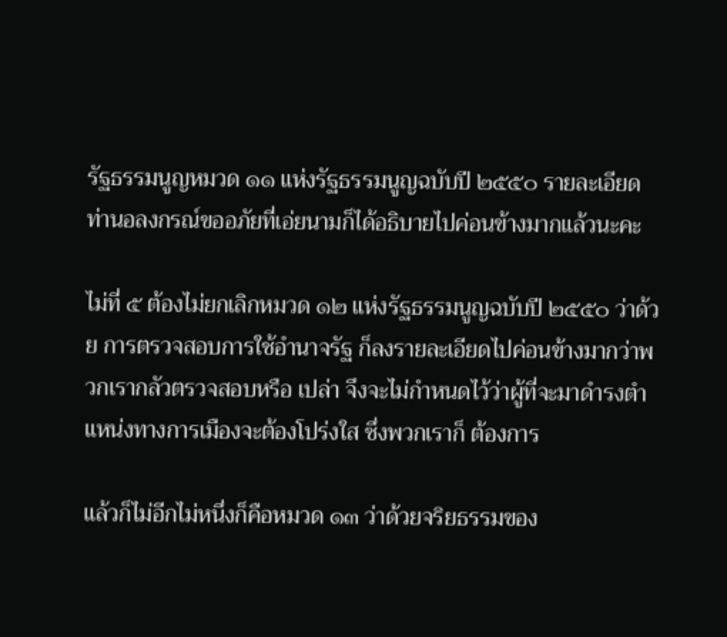รัฐธรรมนูญหมวด ๑๑ แห่งรัฐธรรมนูญฉบับปี ๒๕๕๐ รายละเอียด ท่านอลงกรณ์ขออภัยที่เอ่ยนามก็ได้อธิบายไปค่อนข้างมากแล้วนะคะ

ไม่ที่ ๕ ต้องไม่ยกเลิกหมวด ๑๒ แห่งรัฐธรรมนูญฉบับปี ๒๕๕๐ ว่าด้วย การตรวจสอบการใช้อำนาจรัฐ ก็ลงรายละเอียดไปค่อนข้างมากว่าพวกเรากลัวตรวจสอบหรือ เปล่า จึงจะไม่กำหนดไว้ว่าผู้ที่จะมาดำรงตำแหน่งทางการเมืองจะต้องโปร่งใส ซึ่งพวกเราก็ ต้องการ

แล้วก็ไม่อีกไม่หนึ่งก็คือหมวด ๑๓ ว่าด้วยจริยธรรมของ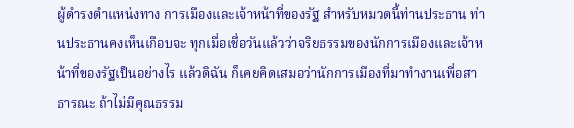ผู้ดำรงตำแหน่งทาง การเมืองและเจ้าหน้าที่ของรัฐ สำหรับหมวดนี้ท่านประธาน ท่านประธานคงเห็นเกือบจะ ทุกเมื่อเชื่อวันแล้วว่าจริยธรรมของนักการเมืองและเจ้าหน้าที่ของรัฐเป็นอย่างไร แล้วดิฉัน ก็เคยคิดเสมอว่านักการเมืองที่มาทำงานเพื่อสาธารณะ ถ้าไม่มีคุณธรรม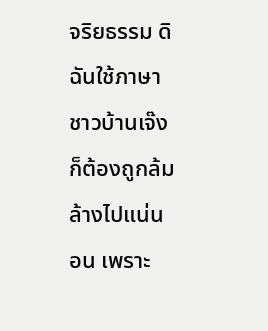จริยธรรม ดิฉันใช้ภาษาชาวบ้านเจ๊งก็ต้องถูกล้มล้างไปแน่นอน เพราะ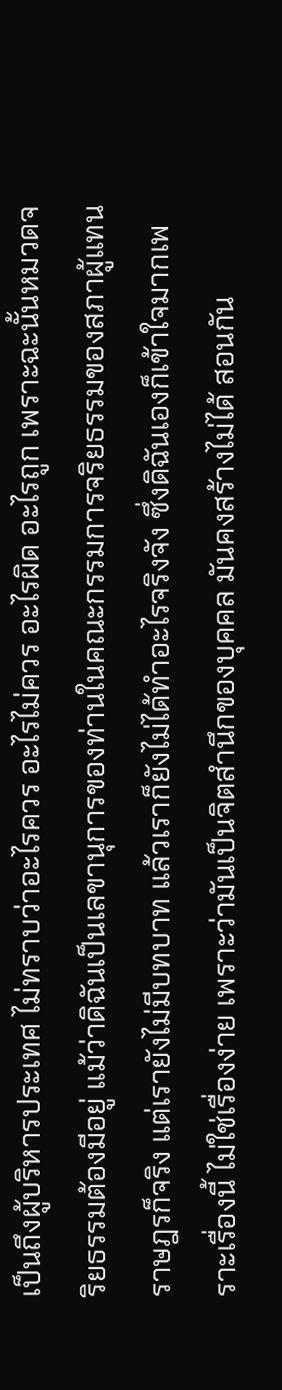เป็นถึงผู้บริหารประเทศ ไม่ทราบว่าอะไรควร อะไรไม่ควร อะไรผิด อะไรถูก เพราะฉะนั้นหมวดจริยธรรมต้องมีอยู่ แม้ว่าดิฉันเป็นเลขานุการของท่านในคณะกรรมการจริยธรรมของสภาผู้แทนราษฎรก็จริง แต่เรายังไม่มีบทบาท แล้วเราก็ยังไม่ได้ทำอะไรจริงจัง ซึ่งดิฉันเองก็เข้าใจมากเพราะเรื่องนี้ ไม่ใช่เรื่องง่าย เพราะว่ามันเป็นจิตสำนึกของบุคคล มันคงสร้างไม่ได้ สอนกัน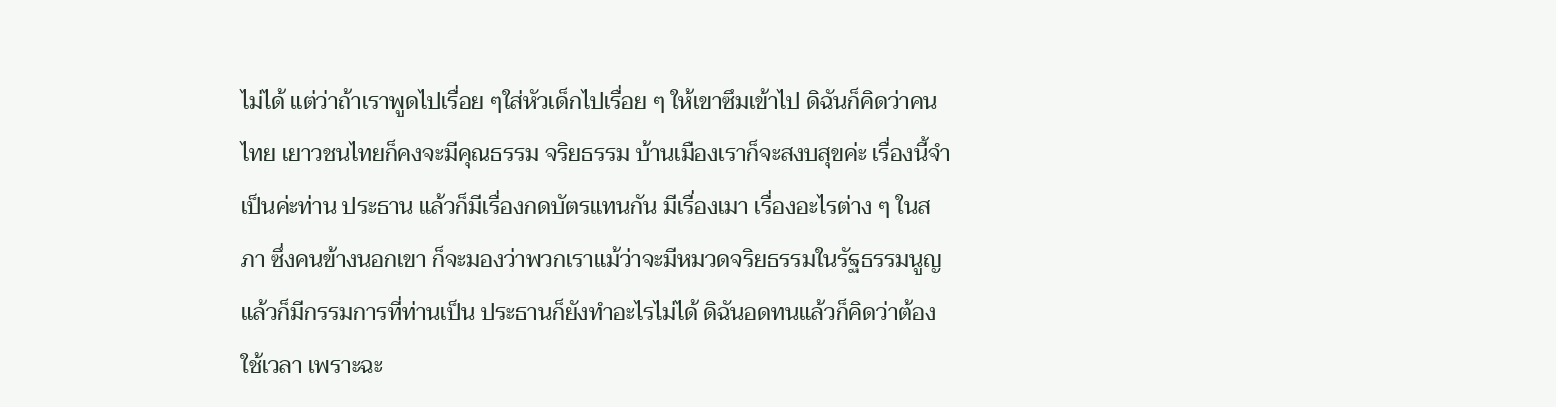ไม่ได้ แต่ว่าถ้าเราพูดไปเรื่อย ๆใส่หัวเด็กไปเรื่อย ๆ ให้เขาซึมเข้าไป ดิฉันก็คิดว่าคนไทย เยาวชนไทยก็คงจะมีคุณธรรม จริยธรรม บ้านเมืองเราก็จะสงบสุขค่ะ เรื่องนี้จำเป็นค่ะท่าน ประธาน แล้วก็มีเรื่องกดบัตรแทนกัน มีเรื่องเมา เรื่องอะไรต่าง ๆ ในสภา ซึ่งคนข้างนอกเขา ก็จะมองว่าพวกเราแม้ว่าจะมีหมวดจริยธรรมในรัฐธรรมนูญ แล้วก็มีกรรมการที่ท่านเป็น ประธานก็ยังทำอะไรไม่ได้ ดิฉันอดทนแล้วก็คิดว่าต้องใช้เวลา เพราะฉะ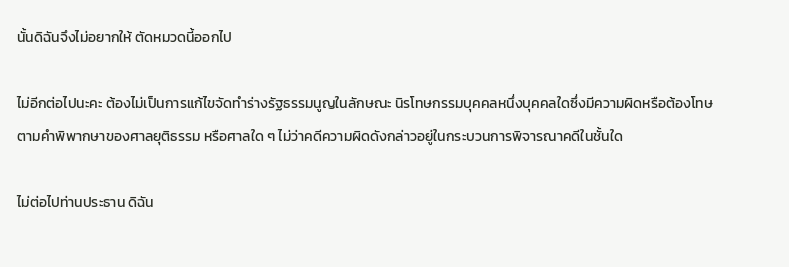นั้นดิฉันจึงไม่อยากให้ ตัดหมวดนี้ออกไป

ไม่อีกต่อไปนะคะ ต้องไม่เป็นการแก้ไขจัดทำร่างรัฐธรรมนูญในลักษณะ นิรโทษกรรมบุคคลหนึ่งบุคคลใดซึ่งมีความผิดหรือต้องโทษตามคำพิพากษาของศาลยุติธรรม หรือศาลใด ๆ ไม่ว่าคดีความผิดดังกล่าวอยู่ในกระบวนการพิจารณาคดีในชั้นใด

ไม่ต่อไปท่านประธาน ดิฉัน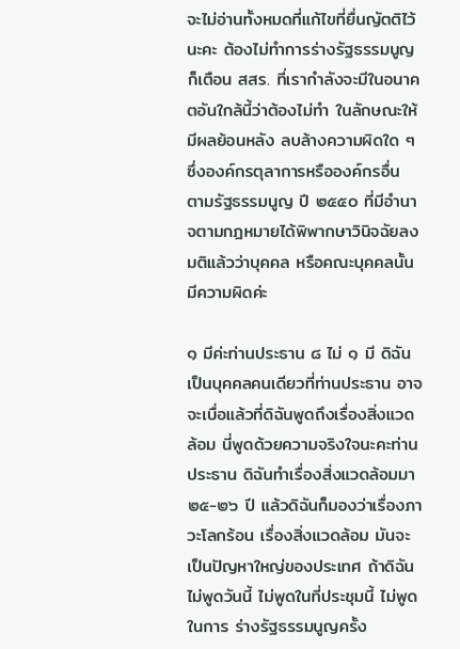จะไม่อ่านทั้งหมดที่แก้ไขที่ยื่นญัตติไว้นะคะ ต้องไม่ทำการร่างรัฐธรรมนูญ ก็เตือน สสร. ที่เรากำลังจะมีในอนาคตอันใกล้นี้ว่าต้องไม่ทำ ในลักษณะให้มีผลย้อนหลัง ลบล้างความผิดใด ๆ ซึ่งองค์กรตุลาการหรือองค์กรอื่น ตามรัฐธรรมนูญ ปี ๒๕๕๐ ที่มีอำนาจตามกฎหมายได้พิพากษาวินิจฉัยลงมติแล้วว่าบุคคล หรือคณะบุคคลนั้นมีความผิดค่ะ

๑ มีค่ะท่านประธาน ๘ ไม่ ๑ มี ดิฉันเป็นบุคคลคนเดียวที่ท่านประธาน อาจจะเบื่อแล้วที่ดิฉันพูดถึงเรื่องสิ่งแวดล้อม นี่พูดด้วยความจริงใจนะคะท่านประธาน ดิฉันทำเรื่องสิ่งแวดล้อมมา ๒๕-๒๖ ปี แล้วดิฉันก็มองว่าเรื่องภาวะโลกร้อน เรื่องสิ่งแวดล้อม มันจะเป็นปัญหาใหญ่ของประเทศ ถ้าดิฉันไม่พูดวันนี้ ไม่พูดในที่ประชุมนี้ ไม่พูดในการ ร่างรัฐธรรมนูญครั้ง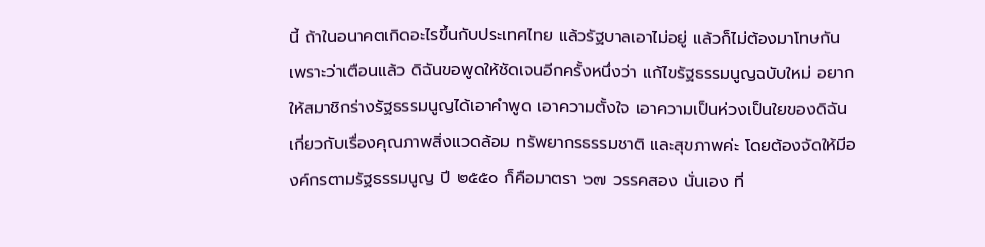นี้ ถ้าในอนาคตเกิดอะไรขึ้นกับประเทศไทย แล้วรัฐบาลเอาไม่อยู่ แล้วก็ไม่ต้องมาโทษกัน เพราะว่าเตือนแล้ว ดิฉันขอพูดให้ชัดเจนอีกครั้งหนึ่งว่า แก้ไขรัฐธรรมนูญฉบับใหม่ อยากให้สมาชิกร่างรัฐธรรมนูญได้เอาคำพูด เอาความตั้งใจ เอาความเป็นห่วงเป็นใยของดิฉันเกี่ยวกับเรื่องคุณภาพสิ่งแวดล้อม ทรัพยากรธรรมชาติ และสุขภาพค่ะ โดยต้องจัดให้มีองค์กรตามรัฐธรรมนูญ ปี ๒๕๕๐ ก็คือมาตรา ๖๗ วรรคสอง นั่นเอง ที่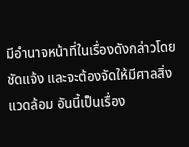มีอำนาจหน้าที่ในเรื่องดังกล่าวโดยชัดแจ้ง และจะต้องจัดให้มีศาลสิ่งแวดล้อม อันนี้เป็นเรื่อง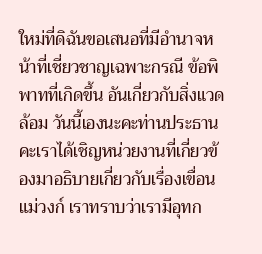ใหม่ที่ดิฉันขอเสนอที่มีอำนาจหน้าที่เชี่ยวชาญเฉพาะกรณี ข้อพิพาทที่เกิดขึ้น อันเกี่ยวกับสิ่งแวดล้อม วันนี้เองนะคะท่านประธานคะเราได้เชิญหน่วยงานที่เกี่ยวข้องมาอธิบายเกี่ยวกับเรื่องเขื่อน แม่วงก์ เราทราบว่าเรามีอุทก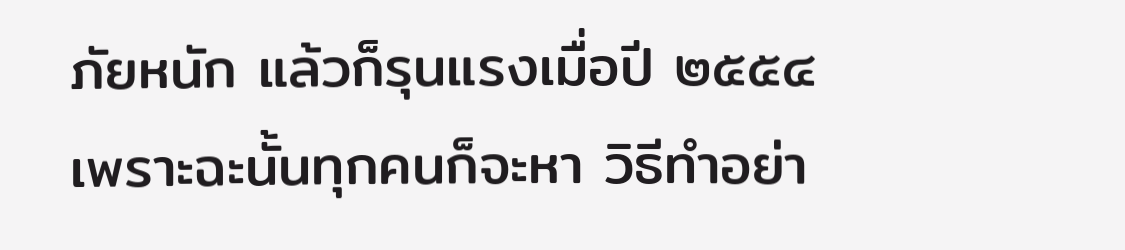ภัยหนัก แล้วก็รุนแรงเมื่อปี ๒๕๕๔ เพราะฉะนั้นทุกคนก็จะหา วิธีทำอย่า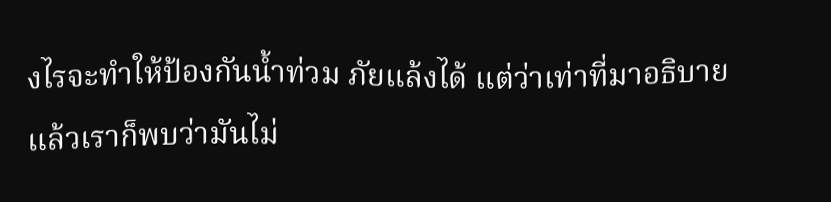งไรจะทำให้ป้องกันน้ำท่วม ภัยแล้งได้ แต่ว่าเท่าที่มาอธิบายแล้วเราก็พบว่ามันไม่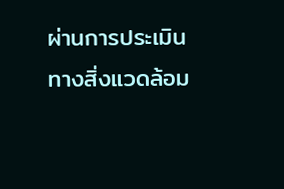ผ่านการประเมินทางสิ่งแวดล้อม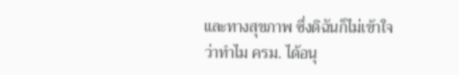และทางสุขภาพ ซึ่งดิฉันก็ไม่เข้าใจว่าทำไม ครม. ได้อนุ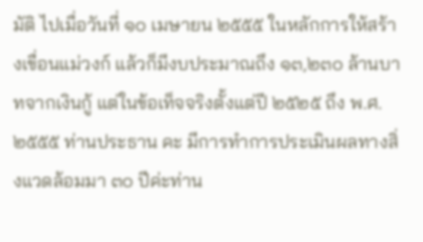มัติ ไปเมื่อวันที่ ๑๐ เมษายน ๒๕๕๕ ในหลักการให้สร้างเขื่อนแม่วงก์ แล้วก็มีงบประมาณถึง ๑๓,๒๓๐ ล้านบาทจากเงินกู้ แต่ในข้อเท็จจริงตั้งแต่ปี ๒๕๒๕ ถึง พ.ศ. ๒๕๕๕ ท่านประธาน คะ มีการทำการประเมินผลทางสิ่งแวดล้อมมา ๓๐ ปีค่ะท่าน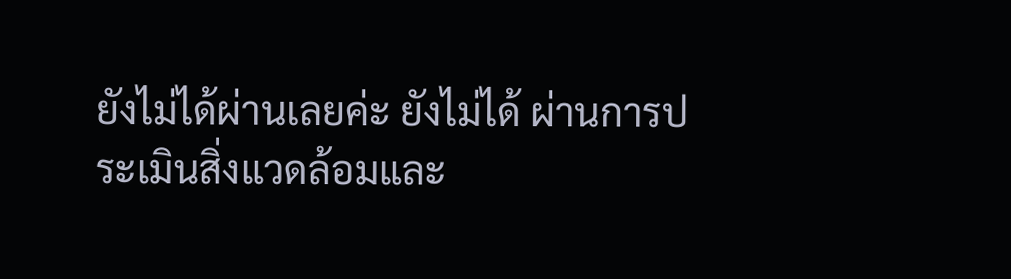ยังไม่ได้ผ่านเลยค่ะ ยังไม่ได้ ผ่านการประเมินสิ่งแวดล้อมและ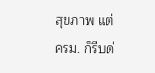สุขภาพ แต่ ครม. ก็รีบด่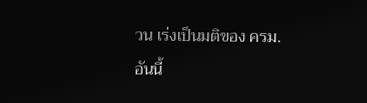วน เร่งเป็นมติของ ครม. อันนี้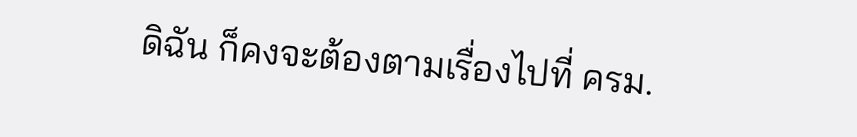ดิฉัน ก็คงจะต้องตามเรื่องไปที่ ครม.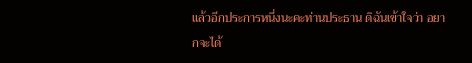แล้วอีกประการหนึ่งนะคะท่านประธาน ดิฉันเข้าใจว่า อยากจะได้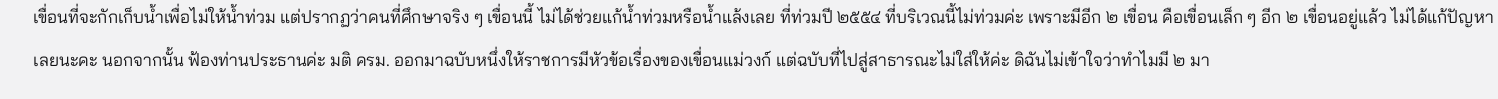เขื่อนที่จะกักเก็บน้ำเพื่อไม่ให้น้ำท่วม แต่ปรากฏว่าคนที่ศึกษาจริง ๆ เขื่อนนี้ ไม่ได้ช่วยแก้น้ำท่วมหรือน้ำแล้งเลย ที่ท่วมปี ๒๕๕๔ ที่บริเวณนี้ไม่ท่วมค่ะ เพราะมีอีก ๒ เขื่อน คือเขื่อนเล็ก ๆ อีก ๒ เขื่อนอยู่แล้ว ไม่ได้แก้ปัญหาเลยนะคะ นอกจากนั้น ฟ้องท่านประธานค่ะ มติ ครม. ออกมาฉบับหนึ่งให้ราชการมีหัวข้อเรื่องของเขื่อนแม่วงก์ แต่ฉบับที่ไปสู่สาธารณะไม่ใส่ให้ค่ะ ดิฉันไม่เข้าใจว่าทำไมมี ๒ มา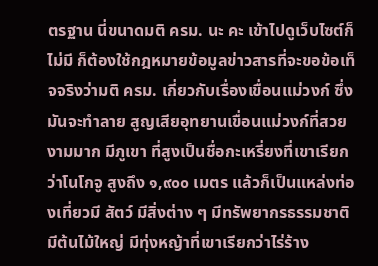ตรฐาน นี่ขนาดมติ ครม. นะ คะ เข้าไปดูเว็บไซต์ก็ไม่มี ก็ต้องใช้กฎหมายข้อมูลข่าวสารที่จะขอข้อเท็จจริงว่ามติ ครม. เกี่ยวกับเรื่องเขื่อนแม่วงก์ ซึ่งมันจะทำลาย สูญเสียอุทยานเขื่อนแม่วงก์ที่สวยงามมาก มีภูเขา ที่สูงเป็นชื่อกะเหรี่ยงที่เขาเรียกว่าโนโกจู สูงถึง ๑,๙๐๐ เมตร แล้วก็เป็นแหล่งท่องเที่ยวมี สัตว์ มีสิ่งต่าง ๆ มีทรัพยากรธรรมชาติ มีต้นไม้ใหญ่ มีทุ่งหญ้าที่เขาเรียกว่าไร่ร้าง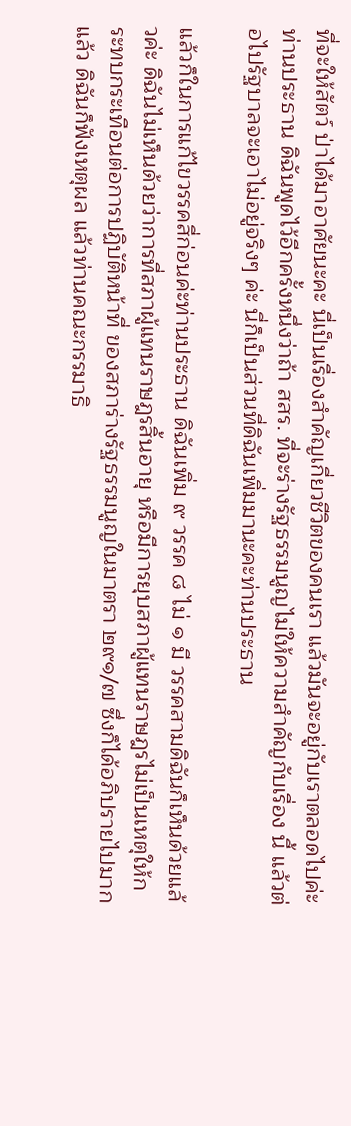ที่จะให้สัตว์ ป่าได้มาอาศัยนะคะ นี่เป็นเรื่องสำคัญเกี่ยวชีวิตของคนเรา แล้วมันจะอยู่กับเราตลอดไปค่ะ ท่านประธาน ดิฉันพูดไว้อีกครั้งหนึ่งว่าถ้า สสร. ที่จะร่างรัฐธรรมนูญไม่ให้ความสำคัญกับเรื่อง นี้ แล้วต่อไปรัฐบาลจะเอาไม่อยู่จริงๆ ค่ะ นี่ก็เป็นส่วนที่ดิฉันเพิ่มมานะคะท่านประธาน

แล้วก็ในการแก้ไขวรรคสี่ก่อนค่ะท่านประธาน ดิฉันเพิ่ม ๙ วรรค ๘ ไม่ ๑ มี วรรคสามดิฉันก็เห็นด้วยแล้วค่ะ ดิฉันไม่เห็นด้วยว่าการที่สภาผู้แทนราษฎรสิ้นอายุ หรือมีการยุบสภาผู้แทนราษฎรไม่เป็นเหตุให้กระทบกระเทือนต่อการปฏิบัติหน้าที่ ของสภาร่างรัฐธรรมนูญในมาตรา ๒๙๑/๗ ซึ่งก็ได้อภิปรายไปมากแล้ว ดิฉันก็ฟังเหตุผล แล้วท่านคณะกรรมาธิ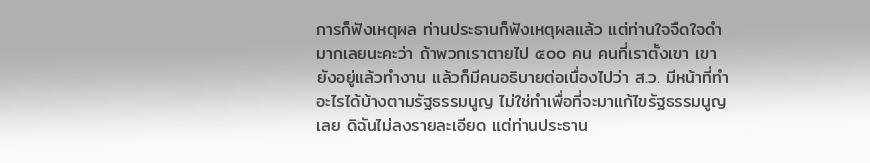การก็ฟังเหตุผล ท่านประธานก็ฟังเหตุผลแล้ว แต่ท่านใจจืดใจดำ มากเลยนะคะว่า ถ้าพวกเราตายไป ๕๐๐ คน คนที่เราตั้งเขา เขายังอยู่แล้วทำงาน แล้วก็มีคนอธิบายต่อเนื่องไปว่า ส.ว. มีหน้าที่ทำอะไรได้บ้างตามรัฐธรรมนูญ ไม่ใช่ทำเพื่อที่จะมาแก้ไขรัฐธรรมนูญเลย ดิฉันไม่ลงรายละเอียด แต่ท่านประธาน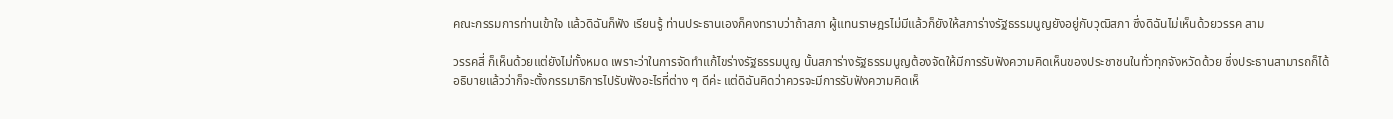คณะกรรมการท่านเข้าใจ แล้วดิฉันก็ฟัง เรียนรู้ ท่านประธานเองก็คงทราบว่าถ้าสภา ผู้แทนราษฎรไม่มีแล้วก็ยังให้สภาร่างรัฐธรรมนูญยังอยู่กับวุฒิสภา ซึ่งดิฉันไม่เห็นด้วยวรรค สาม

วรรคสี่ ก็เห็นด้วยแต่ยังไม่ทั้งหมด เพราะว่าในการจัดทำแก้ไขร่างรัฐธรรมนูญ นั้นสภาร่างรัฐธรรมนูญต้องจัดให้มีการรับฟังความคิดเห็นของประชาชนในทั่วทุกจังหวัดด้วย ซึ่งประธานสามารถก็ได้อธิบายแล้วว่าก็จะตั้งกรรมาธิการไปรับฟังอะไรที่ต่าง ๆ ดีค่ะ แต่ดิฉันคิดว่าควรจะมีการรับฟังความคิดเห็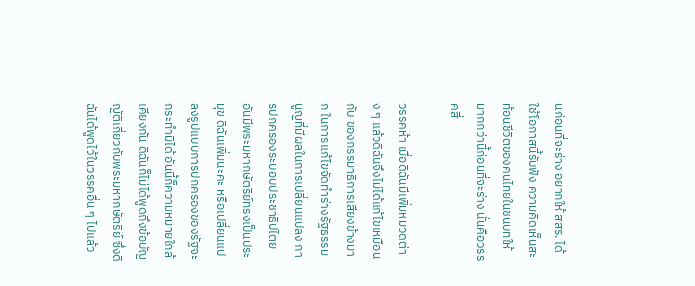นก่อนที่จะร่าง อยากให้ สสร. ได้ใช้โอกาสนี้รับฟัง ความคิดเห็นสะท้อนชีวิตของคนไทยในชนบทให้มากกว่านี้ก่อนที่จะร่าง นั่นคือวรรคสี่

วรรคห้า เมื่อดิฉันมีเพิ่มหมวดต่าง ๆ แล้วดิฉันจึงไม่ได้แก้ไขเหมือนกับ ของกรรมาธิการเสียงข้างมาก ในการแก้ไขจัดทำร่างรัฐธรรมนูญที่มีผลในการเปลี่ยนแปลง การปกครองระบอบประชาธิปไตยอันมีพระมหากษัตริย์ทรงเป็นประมุข ดิฉันเพิ่มนะคะ หรือเปลี่ยนแปลงรูปแบบการปกครองของรัฐจะกระทำมิได้ อันนี้ก็ความหมายใกล้เคียงกัน ดิฉันก็ไม่ได้พูดถึงข้อบัญญัติเกี่ยวกับพระมหากษัตริย์ ซึ่งดิฉันได้พูดไว้ในวรรคอื่น ๆ ไปแล้ว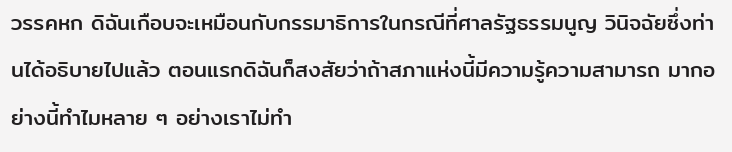วรรคหก ดิฉันเกือบจะเหมือนกับกรรมาธิการในกรณีที่ศาลรัฐธรรมนูญ วินิจฉัยซึ่งท่านได้อธิบายไปแล้ว ตอนแรกดิฉันก็สงสัยว่าถ้าสภาแห่งนี้มีความรู้ความสามารถ มากอย่างนี้ทำไมหลาย ๆ อย่างเราไม่ทำ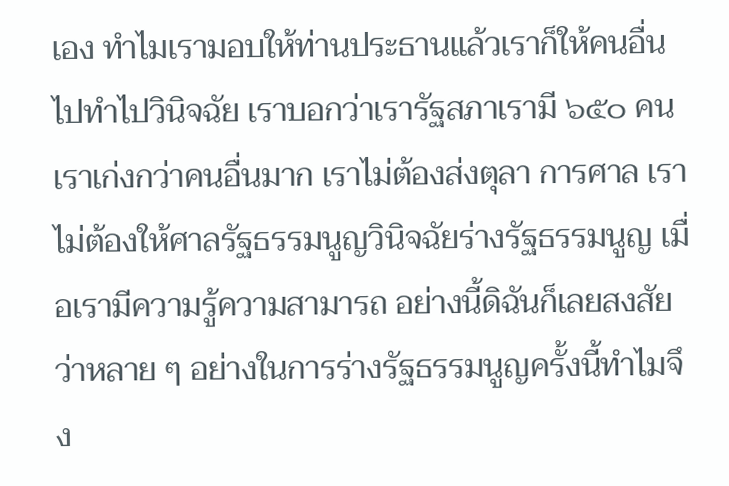เอง ทำไมเรามอบให้ท่านประธานแล้วเราก็ให้คนอื่น ไปทำไปวินิจฉัย เราบอกว่าเรารัฐสภาเรามี ๖๕๐ คน เราเก่งกว่าคนอื่นมาก เราไม่ต้องส่งตุลา การศาล เราไม่ต้องให้ศาลรัฐธรรมนูญวินิจฉัยร่างรัฐธรรมนูญ เมื่อเรามีความรู้ความสามารถ อย่างนี้ดิฉันก็เลยสงสัยว่าหลาย ๆ อย่างในการร่างรัฐธรรมนูญครั้งนี้ทำไมจึง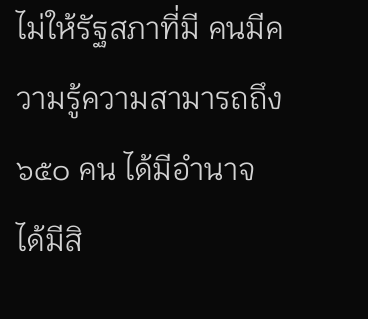ไม่ให้รัฐสภาที่มี คนมีความรู้ความสามารถถึง ๖๕๐ คน ได้มีอำนาจ ได้มีสิ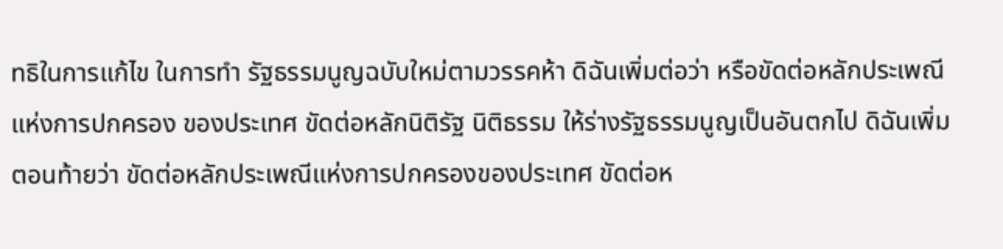ทธิในการแก้ไข ในการทำ รัฐธรรมนูญฉบับใหม่ตามวรรคห้า ดิฉันเพิ่มต่อว่า หรือขัดต่อหลักประเพณีแห่งการปกครอง ของประเทศ ขัดต่อหลักนิติรัฐ นิติธรรม ให้ร่างรัฐธรรมนูญเป็นอันตกไป ดิฉันเพิ่มตอนท้ายว่า ขัดต่อหลักประเพณีแห่งการปกครองของประเทศ ขัดต่อห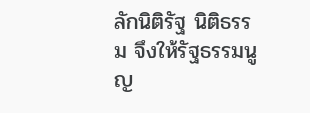ลักนิติรัฐ นิติธรรม จึงให้รัฐธรรมนูญ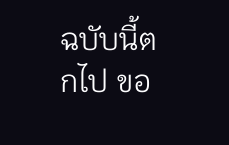ฉบับนี้ตกไป ขอ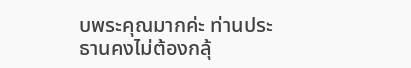บพระคุณมากค่ะ ท่านประธานคงไม่ต้องกลุ้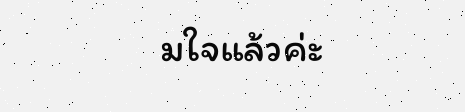มใจแล้วค่ะ